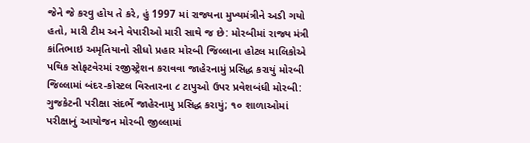જેને જે કરવુ હોય તે કરે, હું 1997 માં રાજ્યના મુખ્યમંત્રીને અડી ગયો હતો, મારી ટીમ અને વેપારીઓ મારી સાથે જ છે: મોરબીમાં રાજ્ય મંત્રી કાંતિભાઇ અમૃતિયાનો સીધો પ્રહાર મોરબી જિલ્લાના હોટલ માલિકોએ પથિક સોફટવેરમાં રજીસ્ટ્રેશન કરાવવા જાહેરનામું પ્રસિદ્ધ કરાયું મોરબી જિલ્લામાં બંદર-કોસ્ટલ વિસ્તારના ૮ ટાપુઓ ઉપર પ્રવેશબંધી મોરબી: ગુજકેટની પરીક્ષા સંદર્ભે જાહેરનામુ પ્રસિદ્ધ કરાયું; ૧૦ શાળાઓમાં પરીક્ષાનું આયોજન મોરબી જીલ્લામાં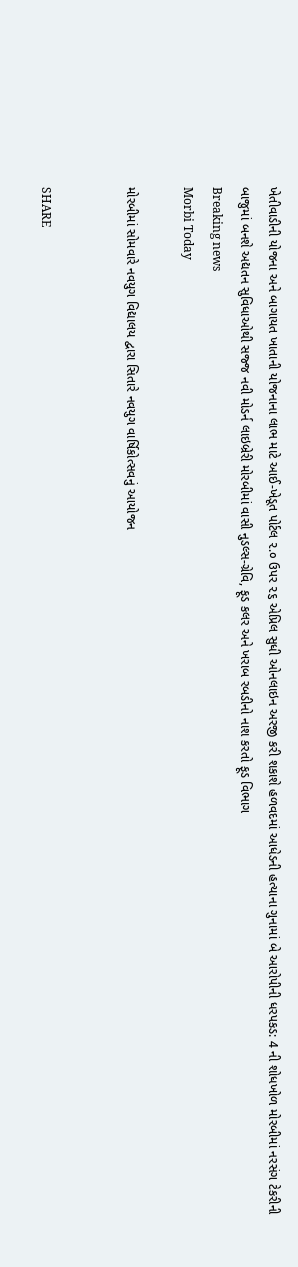ખેતીવાડીની યોજના અને બાગાયત ખાતાની યોજનાના લાભ માટે આઈ-ખેડૂત પોર્ટલ ૨.૦ ઉપર ૨૬ એપ્રિલ સુધી ઓનલાઇન અરજી કરી શકાશે હળવદમાં આધેડની હત્યાના ગુનામાં બે આરોપીની ધરપકડ: 4 ની શોધખોળ મોરબીમાં નરસંગ ટેકરીની બાજુમાં બનશે અદ્યતન સુવિધાઓથી સજ્જ નવી મોડર્ન લાઇબ્રેરી મોરબીમાં વાસી નુડલ્સ-ગ્રેવિ, ફૂડ કલર અને ખરાબ રબડીનો નાશ કરતો ફૂડ વિભાગ
Breaking news
Morbi Today

મોરબીમાં સોમવારે નવયુગ વિદ્યાલય દ્વારા સિતારે નવયુગ વાર્ષિકોત્સવનું આયોજન


SHARE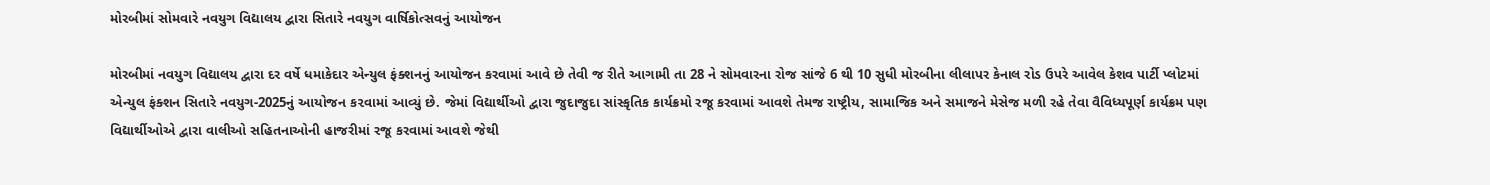મોરબીમાં સોમવારે નવયુગ વિદ્યાલય દ્વારા સિતારે નવયુગ વાર્ષિકોત્સવનું આયોજન

મોરબીમાં નવયુગ વિદ્યાલય દ્વારા દર વર્ષે ધમાકેદાર એન્યુલ ફંક્શનનું આયોજન કરવામાં આવે છે તેવી જ રીતે આગામી તા 28 ને સોમવારના રોજ સાંજે 6 થી 10 સુધી મોરબીના લીલાપર કેનાલ રોડ ઉપરે આવેલ કેશવ પાર્ટી પ્લોટમાં એન્યુલ ફંક્શન સિતારે નવયુગ-2025નું આયોજન ક૨વામાં આવ્યું છે. જેમાં વિદ્યાર્થીઓ દ્વારા જુદાજુદા સાંસ્કૃતિક કાર્યક્રમો રજૂ કરવામાં આવશે તેમજ રાષ્ટ્રીય, સામાજિક અને સમાજને મેસેજ મળી રહે તેવા વૈવિધ્યપૂર્ણ કાર્યક્રમ પણ વિદ્યાર્થીઓએ દ્વારા વાલીઓ સહિતનાઓની હાજરીમાં રજૂ કરવામાં આવશે જેથી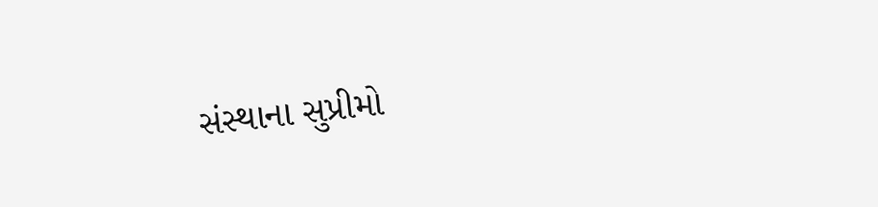સંસ્થાના સુપ્રીમો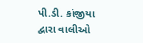પી.ડી. કાંજીયા દ્વારા વાલીઓ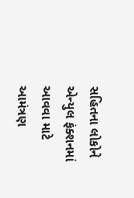સહિતના લોકોને એન્યુલ ફંક્શનમાં આવવા માટે આમંત્રણ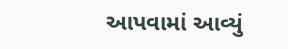આપવામાં આવ્યું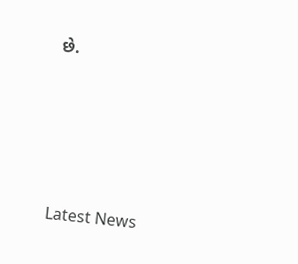છે.






Latest News